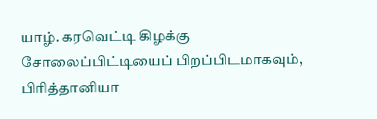யாழ். கரவெட்டி கிழக்கு சோலைப்பிட்டியைப் பிறப்பிடமாகவும், பிரித்தானியா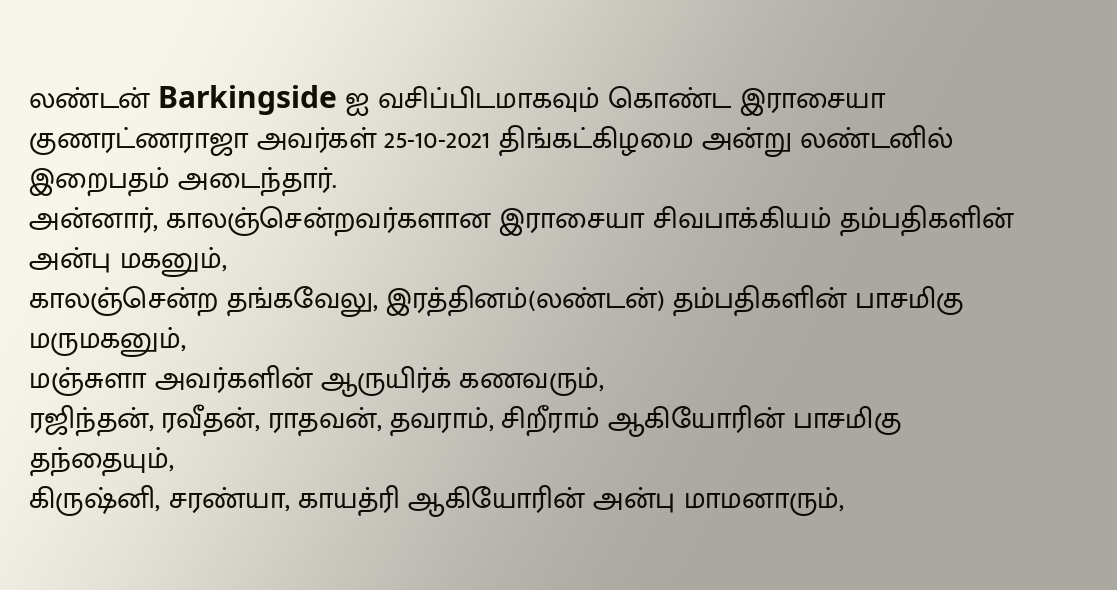லண்டன் Barkingside ஐ வசிப்பிடமாகவும் கொண்ட இராசையா குணரட்ணராஜா அவர்கள் 25-10-2021 திங்கட்கிழமை அன்று லண்டனில் இறைபதம் அடைந்தார்.
அன்னார், காலஞ்சென்றவர்களான இராசையா சிவபாக்கியம் தம்பதிகளின் அன்பு மகனும்,
காலஞ்சென்ற தங்கவேலு, இரத்தினம்(லண்டன்) தம்பதிகளின் பாசமிகு மருமகனும்,
மஞ்சுளா அவர்களின் ஆருயிர்க் கணவரும்,
ரஜிந்தன், ரவீதன், ராதவன், தவராம், சிறீராம் ஆகியோரின் பாசமிகு தந்தையும்,
கிருஷ்னி, சரண்யா, காயத்ரி ஆகியோரின் அன்பு மாமனாரும்,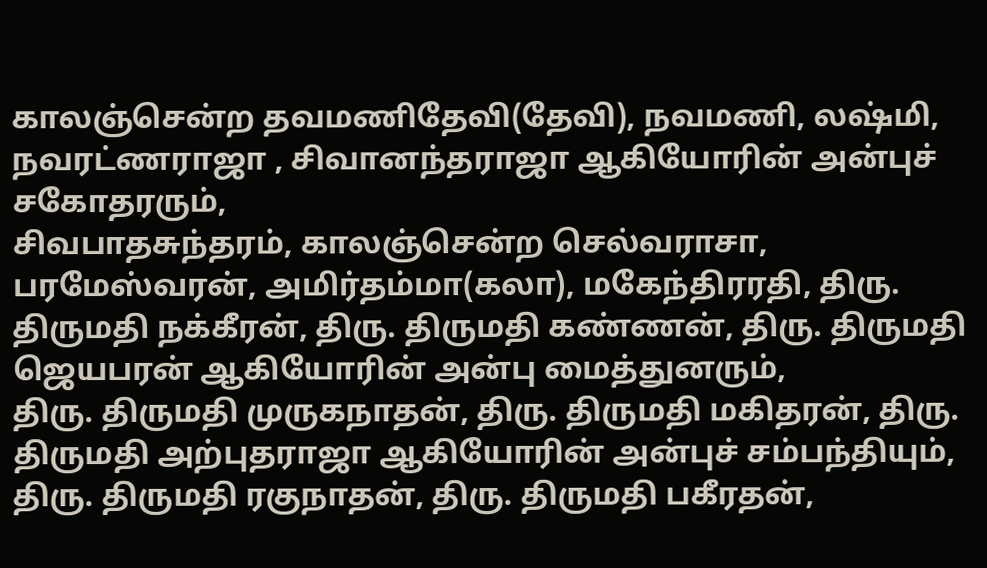காலஞ்சென்ற தவமணிதேவி(தேவி), நவமணி, லஷ்மி, நவரட்ணராஜா , சிவானந்தராஜா ஆகியோரின் அன்புச் சகோதரரும்,
சிவபாதசுந்தரம், காலஞ்சென்ற செல்வராசா, பரமேஸ்வரன், அமிர்தம்மா(கலா), மகேந்திரரதி, திரு. திருமதி நக்கீரன், திரு. திருமதி கண்ணன், திரு. திருமதி ஜெயபரன் ஆகியோரின் அன்பு மைத்துனரும்,
திரு. திருமதி முருகநாதன், திரு. திருமதி மகிதரன், திரு. திருமதி அற்புதராஜா ஆகியோரின் அன்புச் சம்பந்தியும்,
திரு. திருமதி ரகுநாதன், திரு. திருமதி பகீரதன்,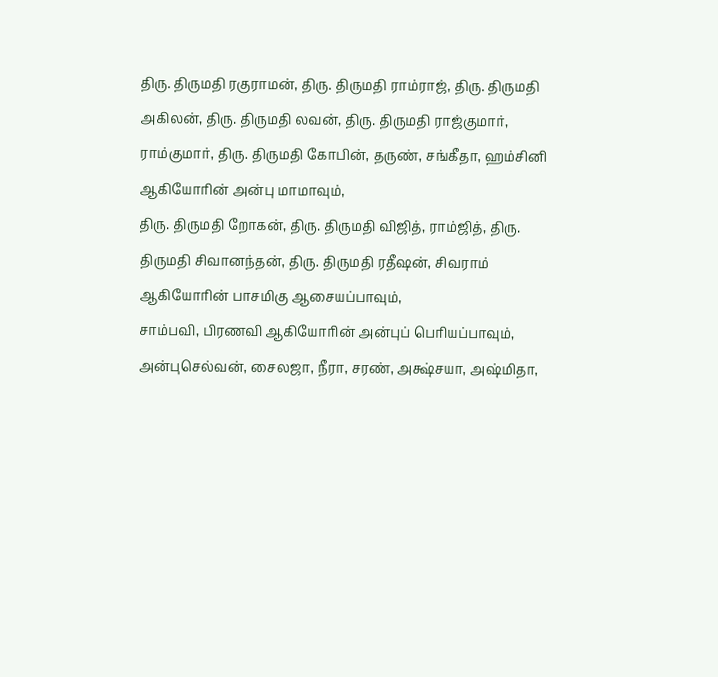திரு. திருமதி ரகுராமன், திரு. திருமதி ராம்ராஜ், திரு. திருமதி அகிலன், திரு. திருமதி லவன், திரு. திருமதி ராஜ்குமார், ராம்குமார், திரு. திருமதி கோபின், தருண், சங்கீதா, ஹம்சினி ஆகியோரின் அன்பு மாமாவும்,
திரு. திருமதி றோகன், திரு. திருமதி விஜித், ராம்ஜித், திரு. திருமதி சிவானந்தன், திரு. திருமதி ரதீஷன், சிவராம் ஆகியோரின் பாசமிகு ஆசையப்பாவும்,
சாம்பவி, பிரணவி ஆகியோரின் அன்புப் பெரியப்பாவும்,
அன்புசெல்வன், சைலஜா, நீரா, சரண், அக்ஷ்சயா, அஷ்மிதா,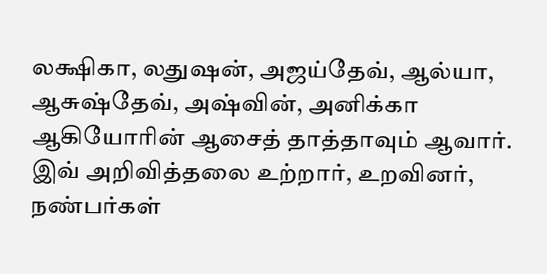லக்ஷிகா, லதுஷன், அஜய்தேவ், ஆல்யா, ஆசுஷ்தேவ், அஷ்வின், அனிக்கா ஆகியோரின் ஆசைத் தாத்தாவும் ஆவார்.
இவ் அறிவித்தலை உற்றார், உறவினர், நண்பர்கள்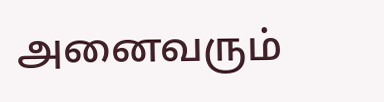அனைவரும்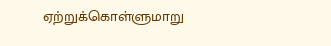ஏற்றுக்கொள்ளுமாறு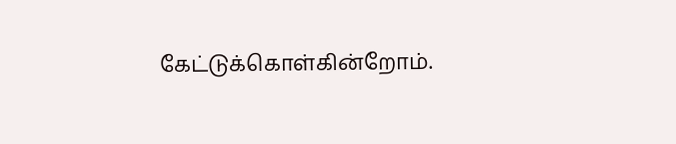கேட்டுக்கொள்கின்றோம்.